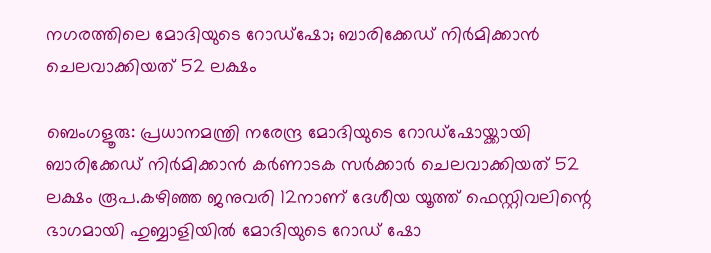നഗരത്തിലെ മോദിയുടെ റോഡ്‌ഷോ; ബാരിക്കേഡ് നിര്‍മിക്കാന്‍ ചെലവാക്കിയത് 52 ലക്ഷം

ബെംഗളൂരു: പ്രധാനമന്ത്രി നരേന്ദ്ര മോദിയുടെ റോഡ്‌ഷോയ്ക്കായി ബാരിക്കേഡ് നിര്‍മിക്കാന്‍ കര്‍ണാടക സര്‍ക്കാര്‍ ചെലവാക്കിയത് 52 ലക്ഷം രൂപ.കഴിഞ്ഞ ജനുവരി 12നാണ് ദേശീയ യൂത്ത് ഫെസ്റ്റിവലിന്റെ ഭാഗമായി ഹുബ്ബാളിയില്‍ മോദിയുടെ റോഡ് ഷോ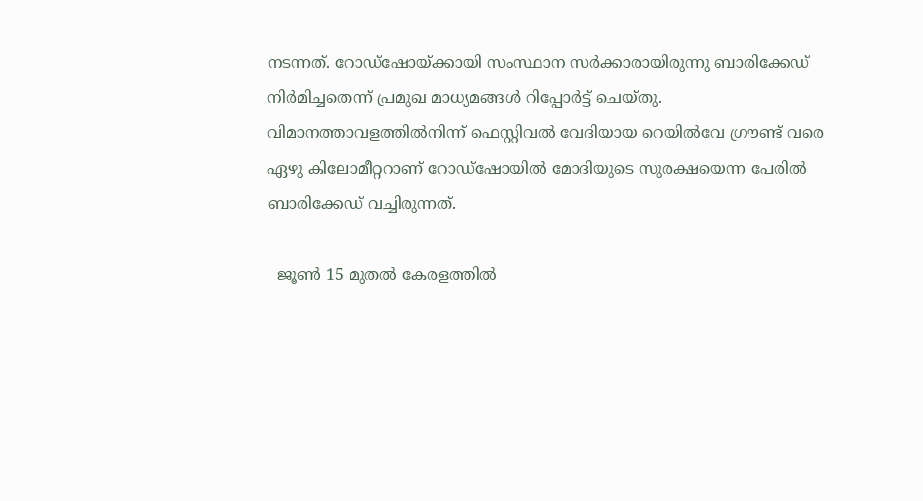നടന്നത്. റോഡ്‌ഷോയ്ക്കായി സംസ്ഥാന സര്‍ക്കാരായിരുന്നു ബാരിക്കേഡ് നിര്‍മിച്ചതെന്ന് പ്രമുഖ മാധ്യമങ്ങൾ റിപ്പോര്‍ട്ട് ചെയ്തു. വിമാനത്താവളത്തില്‍നിന്ന് ഫെസ്റ്റിവല്‍ വേദിയായ റെയില്‍വേ ഗ്രൗണ്ട് വരെ ഏഴു കിലോമീറ്ററാണ് റോഡ്‌ഷോയില്‍ മോദിയുടെ സുരക്ഷയെന്ന പേരില്‍ ബാരിക്കേഡ് വച്ചിരുന്നത്.

  ജൂൺ 15 മുതൽ കേരളത്തിൽ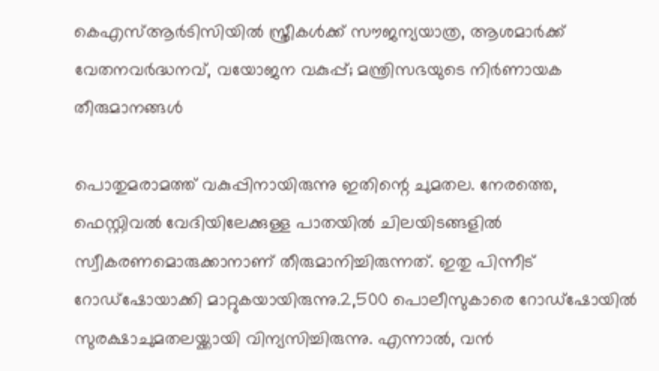കെഎസ്ആർടിസിയിൽ സ്ത്രീകൾക്ക് സൗജന്യയാത്ര, ആശമാർക്ക് വേതനവർദ്ധനവ്, വയോജന വകുപ്പ്; മന്ത്രിസഭയുടെ നിർണായക തീരുമാനങ്ങൾ

പൊതുമരാമത്ത് വകുപ്പിനായിരുന്നു ഇതിന്റെ ചുമതല. നേരത്തെ, ഫെസ്റ്റിവല്‍ വേദിയിലേക്കുള്ള പാതയില്‍ ചിലയിടങ്ങളില്‍ സ്വീകരണമൊരുക്കാനാണ് തീരുമാനിച്ചിരുന്നത്. ഇതു പിന്നീട് റോഡ്‌ഷോയാക്കി മാറ്റുകയായിരുന്നു.2,500 പൊലീസുകാരെ റോഡ്‌ഷോയില്‍ സുരക്ഷാചുമതലയ്ക്കായി വിന്യസിച്ചിരുന്നു. എന്നാല്‍, വന്‍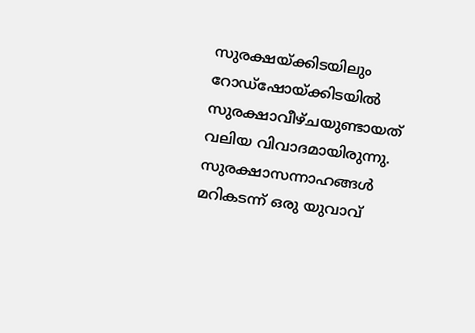സുരക്ഷയ്ക്കിടയിലും റോഡ്‌ഷോയ്ക്കിടയില്‍ സുരക്ഷാവീഴ്ചയുണ്ടായത് വലിയ വിവാദമായിരുന്നു. സുരക്ഷാസന്നാഹങ്ങള്‍ മറികടന്ന് ഒരു യുവാവ്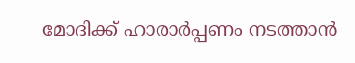മോദിക്ക് ഹാരാര്‍പ്പണം നടത്താന്‍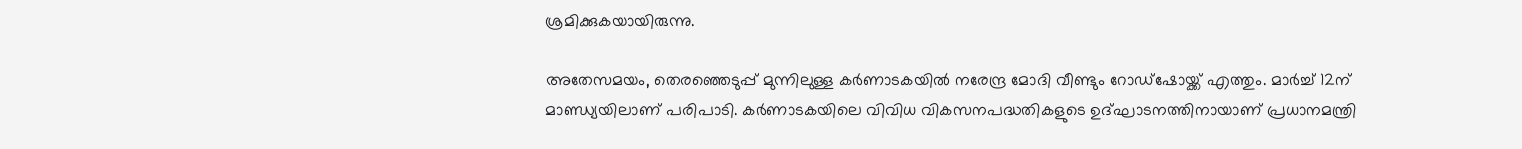ശ്രമിക്കുകയായിരുന്നു.

അതേസമയം, തെരഞ്ഞെടുപ്പ് മുന്നിലുള്ള കര്‍ണാടകയില്‍ നരേന്ദ്ര മോദി വീണ്ടും റോഡ്‌ഷോയ്ക്ക് എത്തും. മാര്‍ച്ച്‌ 12ന് മാണ്ഡ്യയിലാണ് പരിപാടി. കര്‍ണാടകയിലെ വിവിധ വികസനപദ്ധതികളുടെ ഉദ്ഘാടനത്തിനായാണ് പ്രധാനമന്ത്രി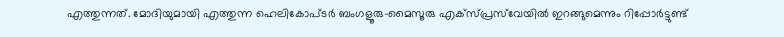എത്തുന്നത്. മോദിയുമായി എത്തുന്ന ഹെലികോപ്ടര്‍ ബംഗളൂരു-മൈസൂരു എക്‌സ്പ്രസ്‌വേയില്‍ ഇറങ്ങുമെന്നും റിപ്പോര്‍ട്ടുണ്ട്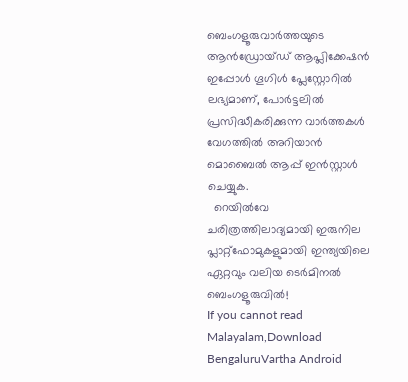ബെംഗളൂരുവാർത്തയുടെ ആൻഡ്രോയ്ഡ് ആപ്ലിക്കേഷൻ ഇപ്പോൾ ഗൂഗിൾ പ്ലേസ്റ്റോറിൽ ലഭ്യമാണ്, പോർട്ടലിൽ പ്രസിദ്ധീകരിക്കുന്ന വാർത്തകൾ വേഗത്തിൽ അറിയാൻ മൊബൈൽ ആപ്പ് ഇൻസ്റ്റാൾ ചെയ്യുക.
  റെയിൽവേ ചരിത്രത്തിലാദ്യമായി ഇരുനില പ്ലാറ്റ്‌ഫോമുകളുമായി ഇന്ത്യയിലെ ഏറ്റവും വലിയ ടെർമിനൽ ബെംഗളൂരുവിൽ!
If you cannot read Malayalam,Download BengaluruVartha Android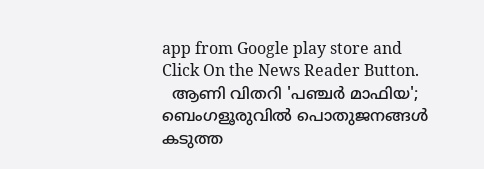app from Google play store and Click On the News Reader Button.
  ആണി വിതറി 'പഞ്ചർ മാഫിയ'; ബെംഗളൂരുവിൽ പൊതുജനങ്ങൾ കടുത്ത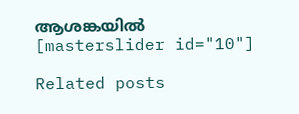ആശങ്കയിൽ
[masterslider id="10"]

Related posts